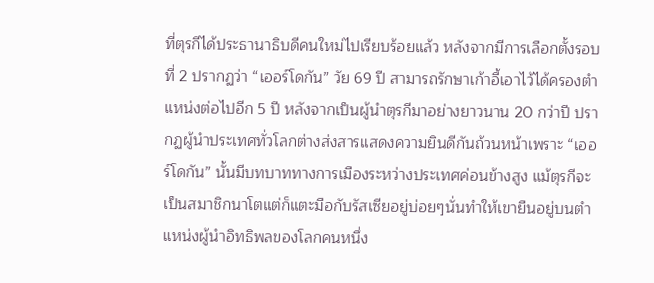ที่ตุรกีได้ประธานาธิบดีคนใหม่ไปเรียบร้อยแล้ว หลังจากมีการเลือกตั้งรอบที่ 2 ปรากฏว่า “เออร์โดกัน” วัย 69 ปี สามารถรักษาเก้าอี้เอาไว้ได้ครองตำแหน่งต่อไปอีก 5 ปี หลังจากเป็นผู้นำตุรกีมาอย่างยาวนาน 20 กว่าปี ปรากฏผู้นำประเทศทั่วโลกต่างส่งสารแสดงความยินดีกันถ้วนหน้าเพราะ “เออร์โดกัน” นั้นมีบทบาททางการเมืองระหว่างประเทศค่อนข้างสูง แม้ตุรกีจะเป็นสมาชิกนาโตแต่ก็แตะมือกับรัสเซียอยู่บ่อยๆนั่นทำให้เขายืนอยู่บนตำแหน่งผู้นำอิทธิพลของโลกคนหนึ่ง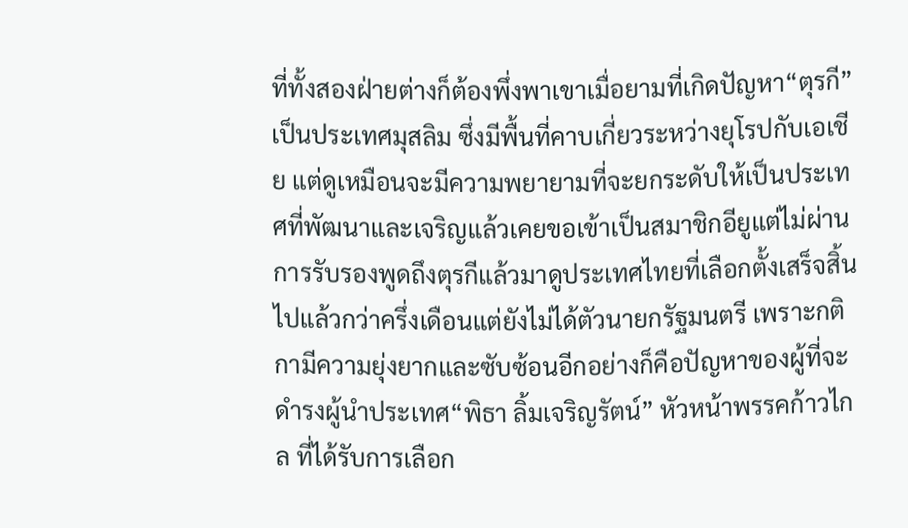ที่ทั้งสองฝ่ายต่างก็ต้องพึ่งพาเขาเมื่อยามที่เกิดปัญหา“ตุรกี” เป็นประเทศมุสลิม ซึ่งมีพื้นที่คาบเกี่ยวระหว่างยุโรปกับเอเชีย แต่ดูเหมือนจะมีความพยายามที่จะยกระดับให้เป็นประเทศที่พัฒนาและเจริญแล้วเคยขอเข้าเป็นสมาชิกอียูแต่ไม่ผ่านการรับรองพูดถึงตุรกีแล้วมาดูประเทศไทยที่เลือกตั้งเสร็จสิ้นไปแล้วกว่าครึ่งเดือนแต่ยังไม่ได้ตัวนายกรัฐมนตรี เพราะกติกามีความยุ่งยากและซับซ้อนอีกอย่างก็คือปัญหาของผู้ที่จะดำรงผู้นำประเทศ“พิธา ลิ้มเจริญรัตน์” หัวหน้าพรรคก้าวไกล ที่ได้รับการเลือก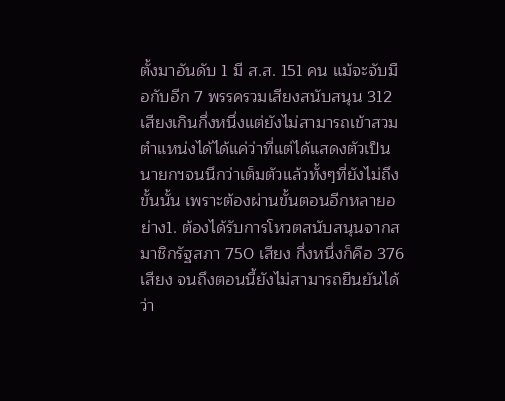ตั้งมาอันดับ 1 มี ส.ส. 151 คน แม้จะจับมือกับอีก 7 พรรครวมเสียงสนับสนุน 312 เสียงเกินกึ่งหนึ่งแต่ยังไม่สามารถเข้าสวมตำแหน่งได้ได้แค่ว่าที่แต่ได้แสดงตัวเป็นนายกฯจนนึกว่าเต็มตัวแล้วทั้งๆที่ยังไม่ถึงขั้นนั้น เพราะต้องผ่านขั้นตอนอีกหลายอย่าง1. ต้องได้รับการโหวตสนับสนุนจากสมาชิกรัฐสภา 750 เสียง กึ่งหนึ่งก็คือ 376 เสียง จนถึงตอนนี้ยังไม่สามารถยืนยันได้ว่า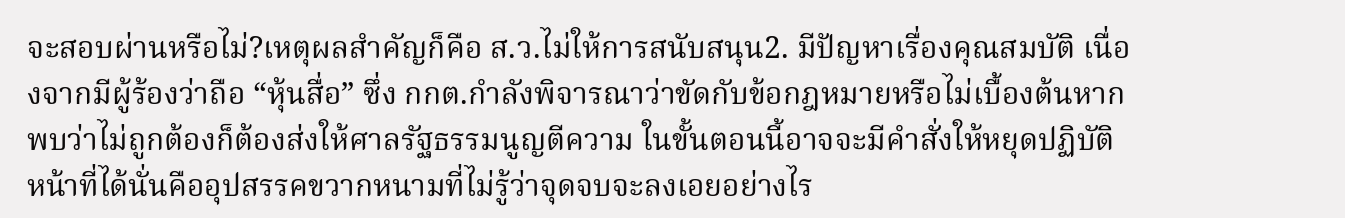จะสอบผ่านหรือไม่?เหตุผลสำคัญก็คือ ส.ว.ไม่ให้การสนับสนุน2. มีปัญหาเรื่องคุณสมบัติ เนื่องจากมีผู้ร้องว่าถือ “หุ้นสื่อ” ซึ่ง กกต.กำลังพิจารณาว่าขัดกับข้อกฎหมายหรือไม่เบื้องต้นหากพบว่าไม่ถูกต้องก็ต้องส่งให้ศาลรัฐธรรมนูญตีความ ในขั้นตอนนี้อาจจะมีคำสั่งให้หยุดปฏิบัติหน้าที่ได้นั่นคืออุปสรรคขวากหนามที่ไม่รู้ว่าจุดจบจะลงเอยอย่างไร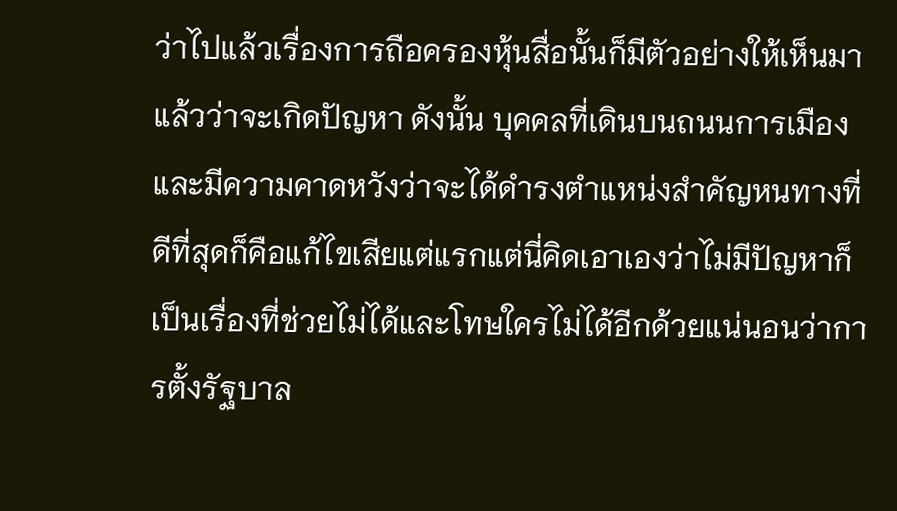ว่าไปแล้วเรื่องการถือครองหุ้นสื่อนั้นก็มีตัวอย่างให้เห็นมาแล้วว่าจะเกิดปัญหา ดังนั้น บุคคลที่เดินบนถนนการเมืองและมีความคาดหวังว่าจะได้ดำรงตำแหน่งสำคัญหนทางที่ดีที่สุดก็คือแก้ไขเสียแต่แรกแต่นี่คิดเอาเองว่าไม่มีปัญหาก็เป็นเรื่องที่ช่วยไม่ได้และโทษใครไม่ได้อีกด้วยแน่นอนว่าการตั้งรัฐบาล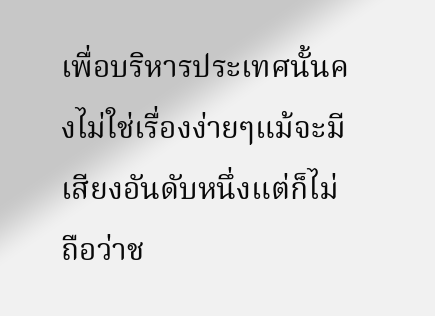เพื่อบริหารประเทศนั้นคงไม่ใช่เรื่องง่ายๆแม้จะมีเสียงอันดับหนึ่งแต่ก็ไม่ถือว่าช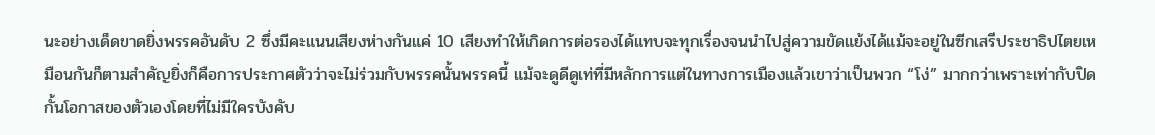นะอย่างเด็ดขาดยิ่งพรรคอันดับ 2 ซึ่งมีคะแนนเสียงห่างกันแค่ 10 เสียงทำให้เกิดการต่อรองได้แทบจะทุกเรื่องจนนำไปสู่ความขัดแย้งได้แม้จะอยู่ในซีกเสรีประชาธิปไตยเหมือนกันก็ตามสำคัญยิ่งก็คือการประกาศตัวว่าจะไม่ร่วมกับพรรคนั้นพรรคนี้ แม้จะดูดีดูเท่ที่มีหลักการแต่ในทางการเมืองแล้วเขาว่าเป็นพวก “โง่” มากกว่าเพราะเท่ากับปิดกั้นโอกาสของตัวเองโดยที่ไม่มีใครบังคับ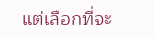แต่เลือกที่จะ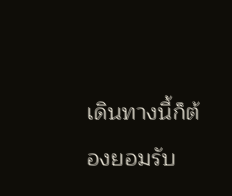เดินทางนี้ก็ต้องยอมรับ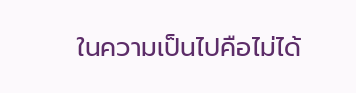ในความเป็นไปคือไม่ได้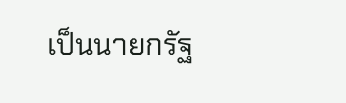เป็นนายกรัฐ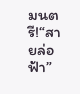มนตรี!“สายล่อฟ้า”